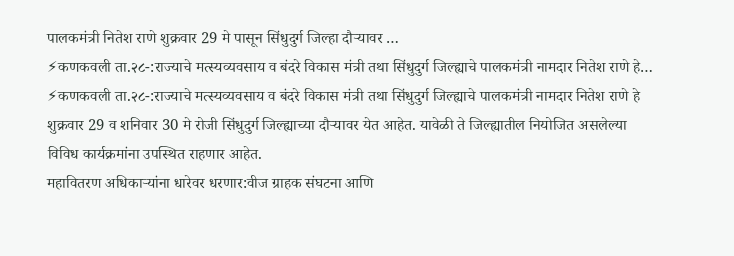पालकमंत्री नितेश राणे शुक्रवार 29 मे पासून सिंधुदुर्ग जिल्हा दौऱ्यावर …
⚡कणकवली ता.२८-:राज्याचे मत्स्यव्यवसाय व बंदरे विकास मंत्री तथा सिंधुदुर्ग जिल्ह्याचे पालकमंत्री नामदार नितेश राणे हे…
⚡कणकवली ता.२८-:राज्याचे मत्स्यव्यवसाय व बंदरे विकास मंत्री तथा सिंधुदुर्ग जिल्ह्याचे पालकमंत्री नामदार नितेश राणे हे शुक्रवार 29 व शनिवार 30 मे रोजी सिंधुदुर्ग जिल्ह्याच्या दौऱ्यावर येत आहेत. यावेळी ते जिल्ह्यातील नियोजित असलेल्या विविध कार्यक्रमांना उपस्थित राहणार आहेत.
महावितरण अधिकाऱ्यांना धारेवर धरणार:वीज ग्राहक संघटना आणि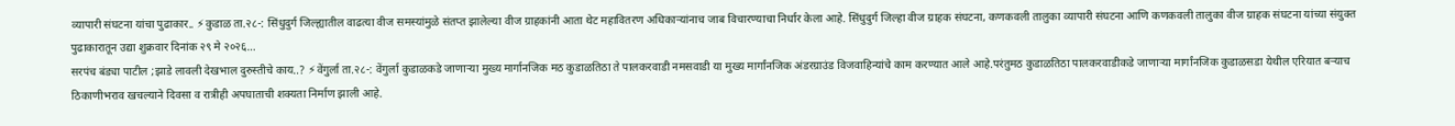व्यापारी संघटना यांचा पुढाकार.. ⚡कुडाळ ता.२८-: सिंधुदुर्ग जिल्ह्यातील वाढत्या वीज समस्यांमुळे संतप्त झालेल्या वीज ग्राहकांनी आता थेट महावितरण अधिकाऱ्यांनाच जाब विचारण्याचा निर्धार केला आहे. सिंधुदुर्ग जिल्हा वीज ग्राहक संघटना, कणकवली तालुका व्यापारी संघटना आणि कणकवली तालुका वीज ग्राहक संघटना यांच्या संयुक्त पुढाकारातून उद्या शुक्रवार दिनांक २९ मे २०२६…
सरपंच बंड्या पाटील ;झाडे लावली देखभाल दुरुस्तीचे काय..? ⚡वेंगुर्ला ता.२८-: वेंगुर्ला कुडाळकडे जाणाऱ्या मुख्य मार्गानजिक मठ कुडाळतिठा ते पालकरवाडी नमसवाडी या मुख्य मार्गांनजिक अंडरग्राउंड विजवाहिन्यांचे काम करण्यात आले आहे.परंतुमठ कुडाळतिठा पालकरवाडीकडे जाणाऱ्या मार्गांनजिक कुडाळसडा येथील एरियात बऱ्याच ठिकाणीभराव खचल्याने दिवसा व रात्रीही अपघाताची शक्यता निर्माण झाली आहे.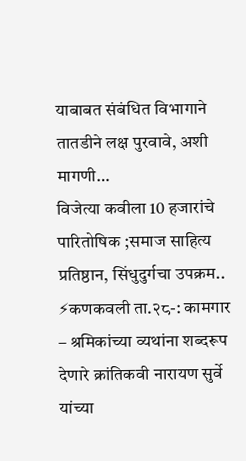याबाबत संबंधित विभागाने तातडीने लक्ष पुरवावे, अशी मागणी…
विजेत्या कवीला 10 हजारांचे पारितोषिक ;समाज साहित्य प्रतिष्ठान, सिंधुदुर्गचा उपक्रम.. ⚡कणकवली ता.२८-: कामगार – श्रमिकांच्या व्यथांना शब्दरूप देणारे क्रांतिकवी नारायण सुर्वे यांच्या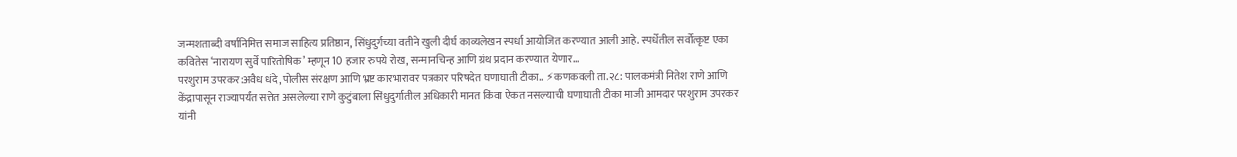जन्मशताब्दी वर्षानिमित्त समाज साहित्य प्रतिष्ठान, सिंधुदुर्गच्या वतीने खुली दीर्घ काव्यलेखन स्पर्धा आयोजित करण्यात आली आहे. स्पर्धेतील सर्वोत्कृष्ट एका कवितेस ‘नारायण सुर्वे पारितोषिक’ म्हणून 10 हजार रुपये रोख, सन्मानचिन्ह आणि ग्रंथ प्रदान करण्यात येणार…
परशुराम उपरकर:अवैध धंदे, पोलीस संरक्षण आणि भ्रष्ट कारभारावर पत्रकार परिषदेत घणाघाती टीका.. ⚡कणकवली ता.२८: पालकमंत्री नितेश राणे आणि केंद्रापासून राज्यापर्यंत सत्तेत असलेल्या राणे कुटुंबाला सिंधुदुर्गातील अधिकारी मानत किंवा ऐकत नसल्याची घणाघाती टीका माजी आमदार परशुराम उपरकर यांनी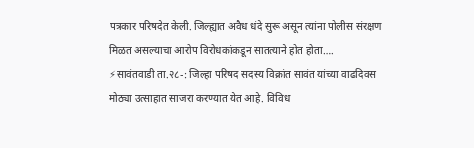पत्रकार परिषदेत केली. जिल्ह्यात अवैध धंदे सुरू असून त्यांना पोलीस संरक्षण मिळत असल्याचा आरोप विरोधकांकडून सातत्याने होत होता….
⚡सावंतवाडी ता.२८-: जिल्हा परिषद सदस्य विक्रांत सावंत यांच्या वाढदिवस मोठ्या उत्साहात साजरा करण्यात येत आहे. विविध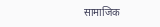सामाजिक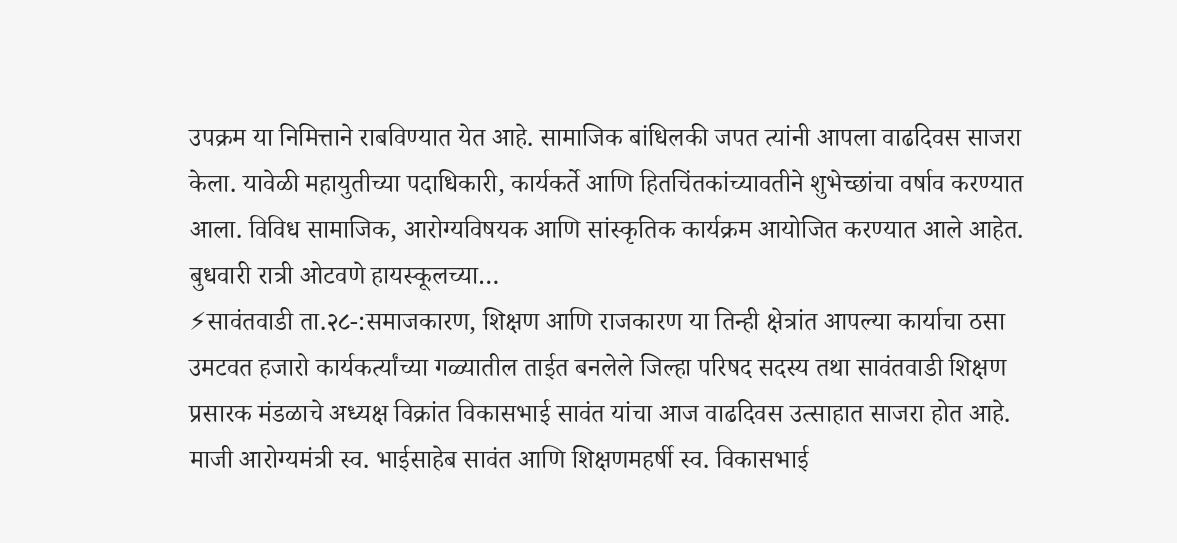उपक्रम या निमित्ताने राबविण्यात येत आहे. सामाजिक बांधिलकी जपत त्यांनी आपला वाढदिवस साजरा केला. यावेळी महायुतीच्या पदाधिकारी, कार्यकर्ते आणि हितचिंतकांच्यावतीने शुभेच्छांचा वर्षाव करण्यात आला. विविध सामाजिक, आरोग्यविषयक आणि सांस्कृतिक कार्यक्रम आयोजित करण्यात आले आहेत. बुधवारी रात्री ओटवणे हायस्कूलच्या…
⚡सावंतवाडी ता.२८-:समाजकारण, शिक्षण आणि राजकारण या तिन्ही क्षेत्रांत आपल्या कार्याचा ठसा उमटवत हजारो कार्यकर्त्यांच्या गळ्यातील ताईत बनलेले जिल्हा परिषद सदस्य तथा सावंतवाडी शिक्षण प्रसारक मंडळाचे अध्यक्ष विक्रांत विकासभाई सावंत यांचा आज वाढदिवस उत्साहात साजरा होत आहे. माजी आरोग्यमंत्री स्व. भाईसाहेब सावंत आणि शिक्षणमहर्षी स्व. विकासभाई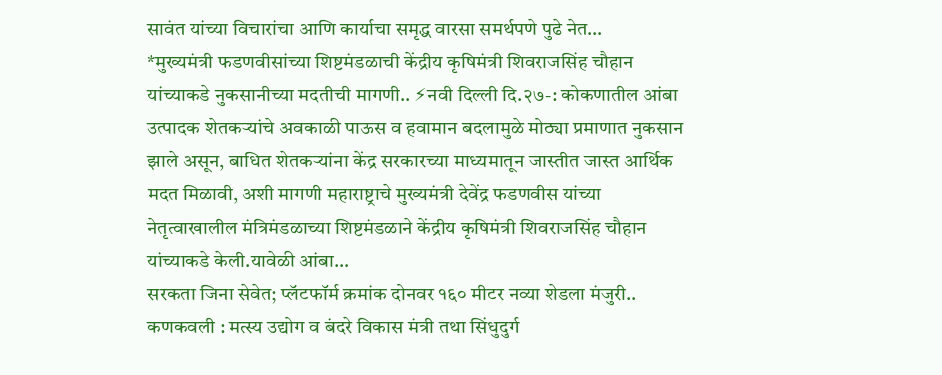सावंत यांच्या विचारांचा आणि कार्याचा समृद्ध वारसा समर्थपणे पुढे नेत…
*मुख्यमंत्री फडणवीसांच्या शिष्टमंडळाची केंद्रीय कृषिमंत्री शिवराजसिंह चौहान यांच्याकडे नुकसानीच्या मदतीची मागणी.. ⚡नवी दिल्ली दि.२७-: कोकणातील आंबा उत्पादक शेतकऱ्यांचे अवकाळी पाऊस व हवामान बदलामुळे मोठ्या प्रमाणात नुकसान झाले असून, बाधित शेतकऱ्यांना केंद्र सरकारच्या माध्यमातून जास्तीत जास्त आर्थिक मदत मिळावी, अशी मागणी महाराष्ट्राचे मुख्यमंत्री देवेंद्र फडणवीस यांच्या नेतृत्वाखालील मंत्रिमंडळाच्या शिष्टमंडळाने केंद्रीय कृषिमंत्री शिवराजसिंह चौहान यांच्याकडे केली.यावेळी आंबा…
सरकता जिना सेवेत; प्लॅटफॉर्म क्रमांक दोनवर १६० मीटर नव्या शेडला मंजुरी.. कणकवली : मत्स्य उद्योग व बंदरे विकास मंत्री तथा सिंधुदुर्ग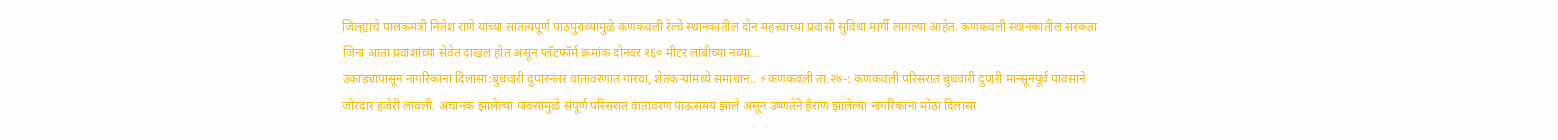जिल्ह्याचे पालकमंत्री नितेश राणे यांच्या सातत्यपूर्ण पाठपुराव्यामुळे कणकवली रेल्वे स्थानकातील दोन महत्त्वाच्या प्रवासी सुविधा मार्गी लागल्या आहेत. कणकवली स्थानकातील सरकता जिना आता प्रवाशांच्या सेवेत दाखल होत असून प्लॅटफॉर्म क्रमांक दोनवर १६० मीटर लांबीच्या नव्या…
उकाड्यापासून नागरिकांना दिलासा:बुधवारी दुपारनंतर वातावरणात गारवा, शेतकऱ्यांमध्ये समाधान.. ⚡कणकवली ता.२७-: कणकवली परिसरात बुधवारी दुपारी मान्सूनपूर्व पावसाने जोरदार हजेरी लावली. अचानक झालेल्या पावसामुळे संपूर्ण परिसरात वातावरण पाऊसमय झाले असून उष्णतेने हैराण झालेल्या नागरिकांना मोठा दिलासा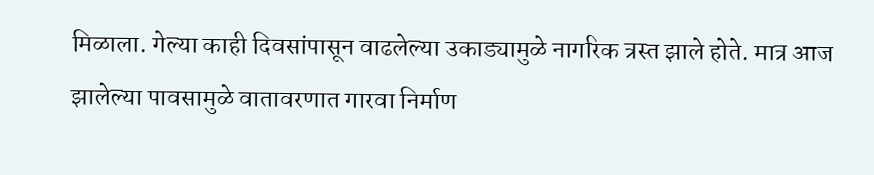मिळाला. गेल्या काही दिवसांपासून वाढलेल्या उकाड्यामुळे नागरिक त्रस्त झाले होते. मात्र आज झालेल्या पावसामुळे वातावरणात गारवा निर्माण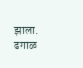झाला. ढगाळ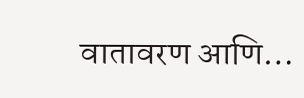वातावरण आणि…